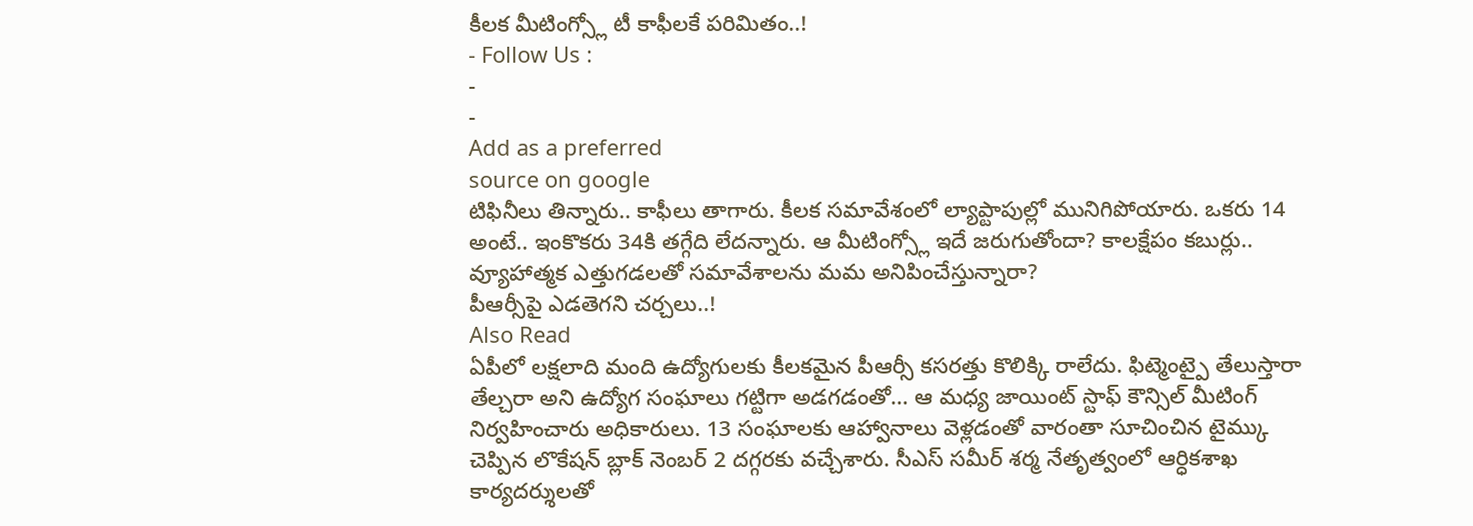కీలక మీటింగ్స్లో టీ కాఫీలకే పరిమితం..!
- Follow Us :
-
-
Add as a preferred
source on google
టిఫినీలు తిన్నారు.. కాఫీలు తాగారు. కీలక సమావేశంలో ల్యాప్టాపుల్లో మునిగిపోయారు. ఒకరు 14 అంటే.. ఇంకొకరు 34కి తగ్గేది లేదన్నారు. ఆ మీటింగ్స్లో ఇదే జరుగుతోందా? కాలక్షేపం కబుర్లు.. వ్యూహాత్మక ఎత్తుగడలతో సమావేశాలను మమ అనిపించేస్తున్నారా?
పీఆర్సీపై ఎడతెగని చర్చలు..!
Also Read
ఏపీలో లక్షలాది మంది ఉద్యోగులకు కీలకమైన పీఆర్సీ కసరత్తు కొలిక్కి రాలేదు. ఫిట్మెంట్పై తేలుస్తారా తేల్చరా అని ఉద్యోగ సంఘాలు గట్టిగా అడగడంతో… ఆ మధ్య జాయింట్ స్టాఫ్ కౌన్సిల్ మీటింగ్ నిర్వహించారు అధికారులు. 13 సంఘాలకు ఆహ్వానాలు వెళ్లడంతో వారంతా సూచించిన టైమ్కు చెప్పిన లొకేషన్ బ్లాక్ నెంబర్ 2 దగ్గరకు వచ్చేశారు. సీఎస్ సమీర్ శర్మ నేతృత్వంలో ఆర్ధికశాఖ కార్యదర్శులతో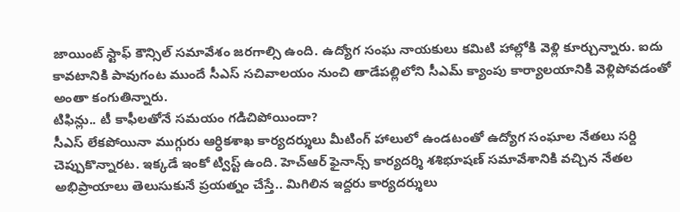జాయింట్ స్టాఫ్ కౌన్సిల్ సమావేశం జరగాల్సి ఉంది. ఉద్యోగ సంఘ నాయకులు కమిటి హాల్లోకి వెళ్లి కూర్చున్నారు. ఐదు కావటానికి పావుగంట ముందే సీఎస్ సచివాలయం నుంచి తాడేపల్లిలోని సీఎమ్ క్యాంపు కార్యాలయానికి వెళ్లిపోవడంతో అంతా కంగుతిన్నారు.
టిఫిన్లు.. టీ కాఫీలతోనే సమయం గడిచిపోయిందా?
సీఎస్ లేకపోయినా ముగ్గురు ఆర్ధికశాఖ కార్యదర్శులు మీటింగ్ హాలులో ఉండటంతో ఉద్యోగ సంఘాల నేతలు సర్ది చెప్పుకొన్నారట. ఇక్కడే ఇంకో ట్విస్ట్ ఉంది. హెచ్ఆర్ ఫైనాన్స్ కార్యదర్శి శశిభూషణ్ సమావేశానికి వచ్చిన నేతల అభిప్రాయాలు తెలుసుకునే ప్రయత్నం చేస్తే.. మిగిలిన ఇద్దరు కార్యదర్శులు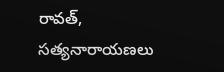రావత్, సత్యనారాయణలు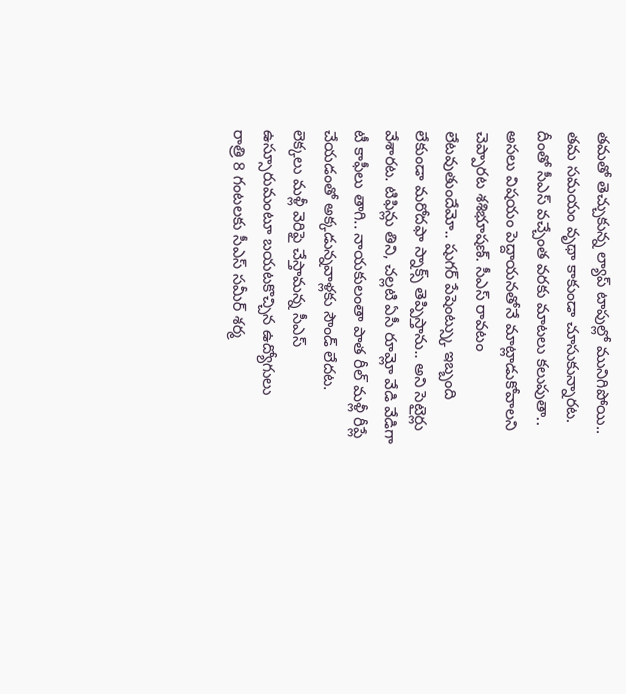తమతో తెచ్చుకున్న ల్యాప్ టాపుల్లో మునిగిపోయి.. తమ సమయం వృథా కాకుండా చూసుకున్నారట. దీంతో సీఎస్ వచ్చేంత వరకు మాటలు కలుపుతా.. అసలు విషయం పెద్దాయనతోనే మాట్లాడుకోవాలని చెప్పారట శశిభూషణ్. సీఎస్ రావటం లేటవుతుందేమో.. షుగర్ పేషెంట్స్కు ఇబ్బంది లేకుండా మరోదఫా స్నాక్స్ తెప్పిస్తాను.. అని సెటైర్లు వేశారట. టిఫిన్లు తిని, చల్లటి ఏసీ రూమ్లో వేడి వేడిగా టీ కాఫీలు తాగి.. నాయకులంతా పాత రీల్ మళ్లీ రీప్లే చేయడంతో అక్కడున్నవాళ్లకు సౌండ్ లేదట.
లెక్కలు మళ్లీ వెరిఫై చేస్తామన్న సీఎస్
ఉస్సూరుమంటూ బయటకొచ్చిన ఉద్యోగులు
రాత్రి 8 గంటలకు సీఎస్ సమీర్ శర్మ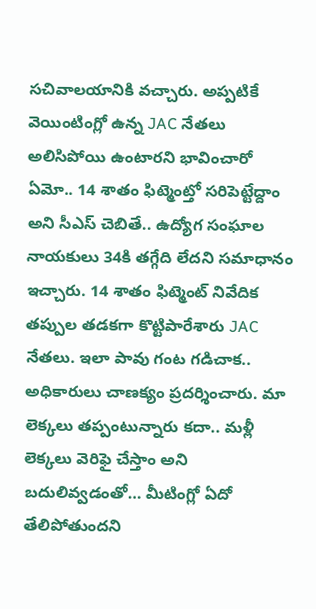సచివాలయానికి వచ్చారు. అప్పటికే వెయింటింగ్లో ఉన్న JAC నేతలు అలిసిపోయి ఉంటారని భావించారో ఏమో.. 14 శాతం ఫిట్మెంట్తో సరిపెట్టేద్దాం అని సీఎస్ చెబితే.. ఉద్యోగ సంఘాల నాయకులు 34కి తగ్గేది లేదని సమాధానం ఇచ్చారు. 14 శాతం ఫిట్మెంట్ నివేదిక తప్పుల తడకగా కొట్టిపారేశారు JAC నేతలు. ఇలా పావు గంట గడిచాక.. అధికారులు చాణక్యం ప్రదర్శించారు. మా లెక్కలు తప్పంటున్నారు కదా.. మళ్లీ లెక్కలు వెరిఫై చేస్తాం అని బదులివ్వడంతో… మీటింగ్లో ఏదో తేలిపోతుందని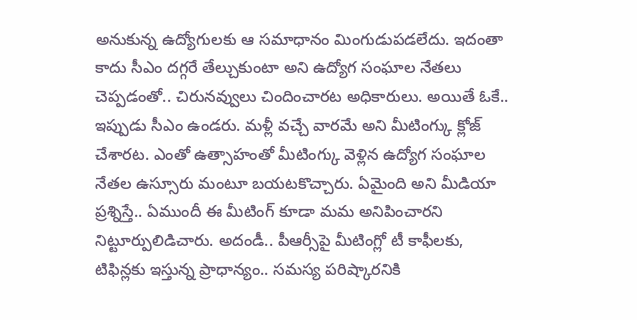అనుకున్న ఉద్యోగులకు ఆ సమాధానం మింగుడుపడలేదు. ఇదంతా కాదు సీఎం దగ్గరే తేల్చుకుంటా అని ఉద్యోగ సంఘాల నేతలు చెప్పడంతో.. చిరునవ్వులు చిందించారట అధికారులు. అయితే ఓకే.. ఇప్పుడు సీఎం ఉండరు. మళ్లీ వచ్చే వారమే అని మీటింగ్కు క్లోజ్ చేశారట. ఎంతో ఉత్సాహంతో మీటింగ్కు వెళ్లిన ఉద్యోగ సంఘాల నేతల ఉస్సూరు మంటూ బయటకొచ్చారు. ఏమైంది అని మీడియా ప్రశ్నిస్తే.. ఏముందీ ఈ మీటింగ్ కూడా మమ అనిపించారని నిట్టూర్పులిడిచారు. అదండీ.. పీఆర్సీపై మీటింగ్లో టీ కాఫీలకు, టిఫిన్లకు ఇస్తున్న ప్రాధాన్యం.. సమస్య పరిష్కారనికి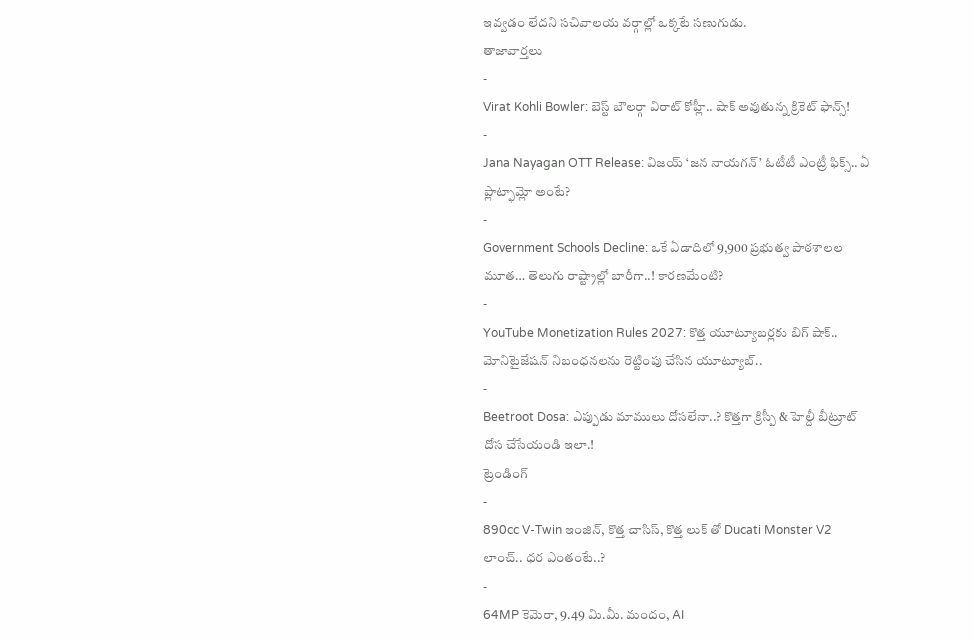ఇవ్వడం లేదని సచివాలయ వర్గాల్లో ఒక్కటే సణుగుడు.
తాజావార్తలు
-
Virat Kohli Bowler: బెస్ట్ బౌలర్గా విరాట్ కోహ్లీ.. షాక్ అవుతున్న క్రికెట్ ఫాన్స్!
-
Jana Nayagan OTT Release: విజయ్ ‘జన నాయగన్’ ఓటీటీ ఎంట్రీ ఫిక్స్.. ఏ ప్లాట్ఫామ్లో అంటే?
-
Government Schools Decline: ఒకే ఏడాదిలో 9,900 ప్రభుత్వ పాఠశాలల మూత… తెలుగు రాష్ట్రాల్లో బారీగా..! కారణమేంటి?
-
YouTube Monetization Rules 2027: కొత్త యూట్యూబర్లకు బిగ్ షాక్.. మోనిటైజేషన్ నిబంధనలను రెట్టింపు చేసిన యూట్యూబ్..
-
Beetroot Dosa: ఎప్పుడు మాములు దోసలేనా..? కొత్తగా క్రిస్పీ & హెల్దీ బీట్రూట్ దోస చేసేయండి ఇలా.!
ట్రెండింగ్
-
890cc V-Twin ఇంజిన్, కొత్త చాసిస్, కొత్త లుక్ తో Ducati Monster V2 లాంచ్.. ధర ఎంతంటే..?
-
64MP కెమెరా, 9.49 మి.మీ. మందం, AI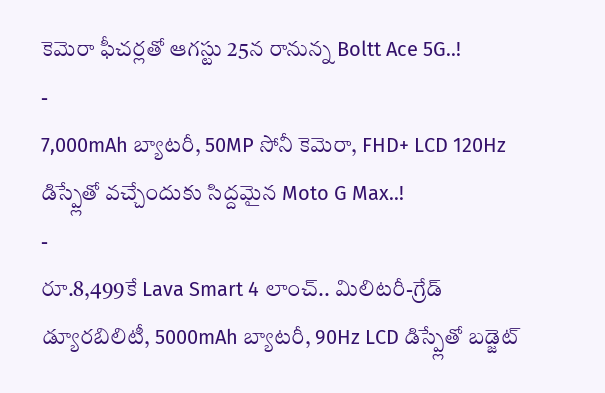కెమెరా ఫీచర్లతో ఆగస్టు 25న రానున్న Boltt Ace 5G..!
-
7,000mAh బ్యాటరీ, 50MP సోనీ కెమెరా, FHD+ LCD 120Hz డిస్ప్లేతో వచ్చేందుకు సిద్దమైన Moto G Max..!
-
రూ.8,499కే Lava Smart 4 లాంచ్.. మిలిటరీ-గ్రేడ్ డ్యూరబిలిటీ, 5000mAh బ్యాటరీ, 90Hz LCD డిస్ప్లేతో బడ్జెట్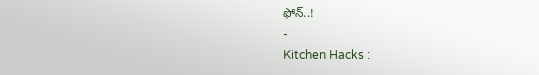ఫోన్..!
-
Kitchen Hacks :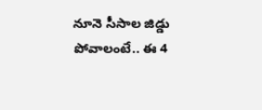నూనె సీసాల జిడ్డు పోవాలంటే.. ఈ 4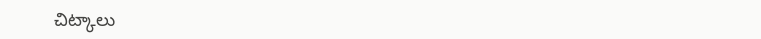చిట్కాలు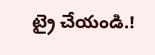ట్రై చేయండి.!